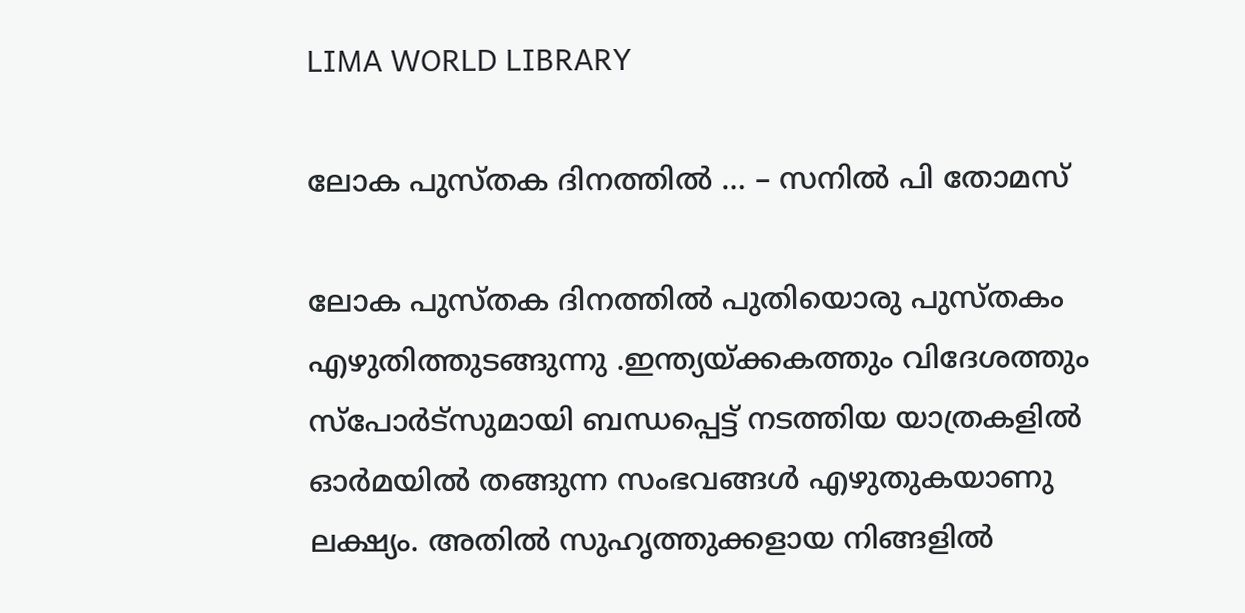LIMA WORLD LIBRARY

ലോക പുസ്തക ദിനത്തിൽ … – സനിൽ പി തോമസ്

ലോക പുസ്തക ദിനത്തിൽ പുതിയൊരു പുസ്തകം എഴുതിത്തുടങ്ങുന്നു .ഇന്ത്യയ്ക്കകത്തും വിദേശത്തും സ്പോർട്സുമായി ബന്ധപ്പെട്ട് നടത്തിയ യാത്രകളിൽ ഓർമയിൽ തങ്ങുന്ന സംഭവങ്ങൾ എഴുതുകയാണു ലക്ഷ്യം. അതിൽ സുഹൃത്തുക്കളായ നിങ്ങളിൽ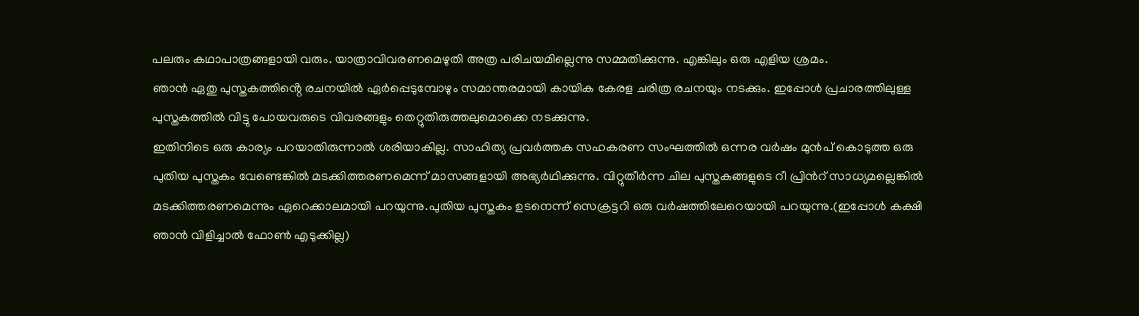പലരും കഥാപാത്രങ്ങളായി വരും. യാത്രാവിവരണമെഴുതി അത്ര പരിചയമില്ലെന്നു സമ്മതിക്കുന്നു. എങ്കിലും ഒരു എളിയ ശ്രമം.
ഞാൻ ഏതു പുസ്തകത്തിൻ്റെ രചനയിൽ ഏർപ്പെടുമ്പോഴും സമാന്തരമായി കായിക കേരള ചരിത്ര രചനയും നടക്കും. ഇപ്പോൾ പ്രചാരത്തിലുള്ള പുസ്തകത്തിൽ വിട്ടു പോയവരുടെ വിവരങ്ങളും തെറ്റുതിരുത്തലുമൊക്കെ നടക്കുന്നു.
ഇതിനിടെ ഒരു കാര്യം പറയാതിരുന്നാൽ ശരിയാകില്ല. സാഹിത്യ പ്രവർത്തക സഹകരണ സംഘത്തിൽ ഒന്നര വർഷം മുൻപ് കൊടുത്ത ഒരു പുതിയ പുസ്തകം വേണ്ടെങ്കിൽ മടക്കിത്തരണമെന്ന് മാസങ്ങളായി അഭ്യർഥിക്കുന്നു. വിറ്റുതീർന്ന ചില പുസ്തകങ്ങളുടെ റീ പ്രിൻറ് സാധ്യമല്ലെങ്കിൽ മടക്കിത്തരണമെന്നും ഏറെക്കാലമായി പറയുന്നു.പുതിയ പുസ്തകം ഉടനെന്ന് സെക്രട്ടറി ഒരു വർഷത്തിലേറെയായി പറയുന്നു.(ഇപ്പോൾ കക്ഷി ഞാൻ വിളിച്ചാൽ ഫോൺ എടുക്കില്ല)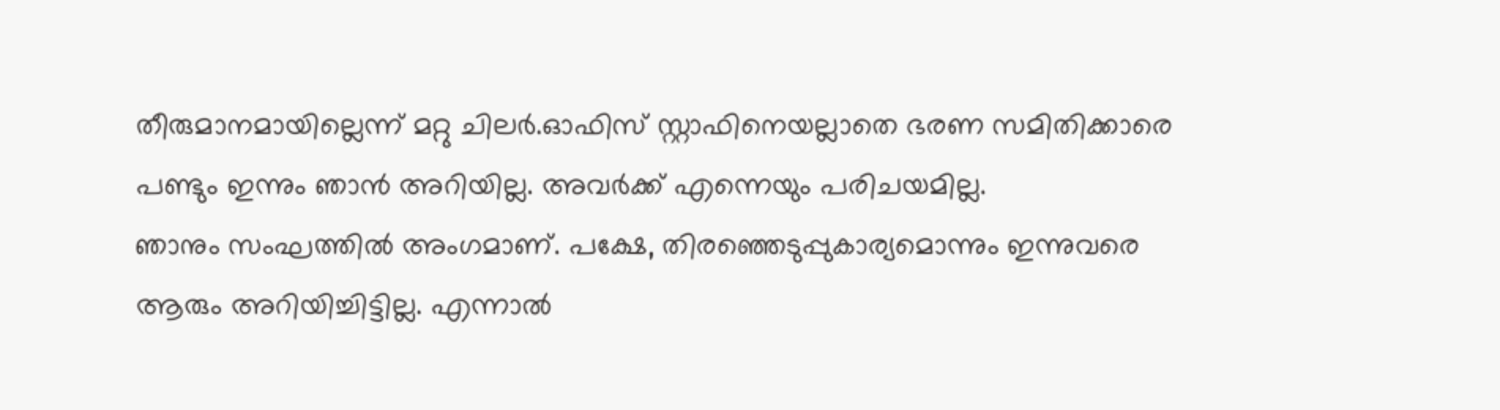തീരുമാനമായില്ലെന്ന് മറ്റു ചിലർ.ഓഫിസ് സ്റ്റാഫിനെയല്ലാതെ ഭരണ സമിതിക്കാരെ പണ്ടും ഇന്നും ഞാൻ അറിയില്ല. അവർക്ക് എന്നെയും പരിചയമില്ല.
ഞാനും സംഘത്തിൽ അംഗമാണ്. പക്ഷേ, തിരഞ്ഞെടുപ്പുകാര്യമൊന്നും ഇന്നുവരെ ആരും അറിയിച്ചിട്ടില്ല. എന്നാൽ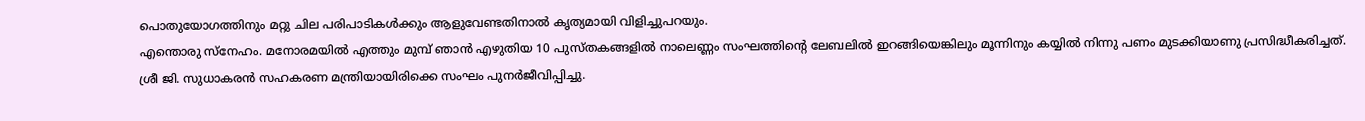പൊതുയോഗത്തിനും മറ്റു ചില പരിപാടികൾക്കും ആളുവേണ്ടതിനാൽ കൃത്യമായി വിളിച്ചുപറയും.
എന്തൊരു സ്നേഹം. മനോരമയിൽ എത്തും മുമ്പ് ഞാൻ എഴുതിയ 10 പുസ്തകങ്ങളിൽ നാലെണ്ണം സംഘത്തിൻ്റെ ലേബലിൽ ഇറങ്ങിയെങ്കിലും മൂന്നിനും കയ്യിൽ നിന്നു പണം മുടക്കിയാണു പ്രസിദ്ധീകരിച്ചത്. ശ്രീ ജി. സുധാകരൻ സഹകരണ മന്ത്രിയായിരിക്കെ സംഘം പുനർജീവിപ്പിച്ചു.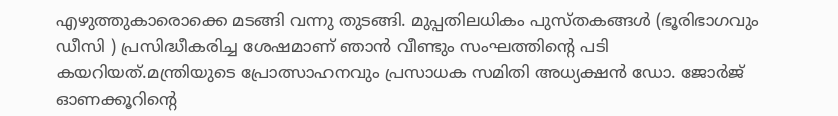എഴുത്തുകാരൊക്കെ മടങ്ങി വന്നു തുടങ്ങി. മുപ്പതിലധികം പുസ്തകങ്ങൾ (ഭൂരിഭാഗവും ഡീസി ) പ്രസിദ്ധീകരിച്ച ശേഷമാണ് ഞാൻ വീണ്ടും സംഘത്തിൻ്റെ പടി കയറിയത്.മന്ത്രിയുടെ പ്രോത്സാഹനവും പ്രസാധക സമിതി അധ്യക്ഷൻ ഡോ. ജോർജ് ഓണക്കൂറിൻ്റെ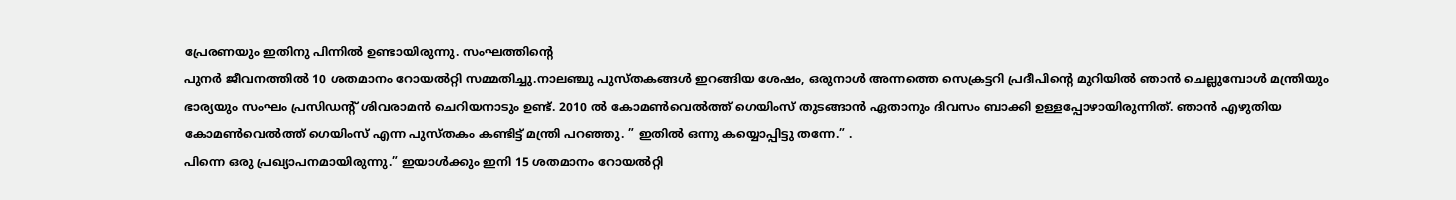പ്രേരണയും ഇതിനു പിന്നിൽ ഉണ്ടായിരുന്നു. സംഘത്തിൻ്റെ
പുനർ ജീവനത്തിൽ 10 ശതമാനം റോയൽറ്റി സമ്മതിച്ചു.നാലഞ്ചു പുസ്തകങ്ങൾ ഇറങ്ങിയ ശേഷം, ഒരുനാൾ അന്നത്തെ സെക്രട്ടറി പ്രദീപിൻ്റെ മുറിയിൽ ഞാൻ ചെല്ലുമ്പോൾ മന്ത്രിയും ഭാര്യയും സംഘം പ്രസിഡൻ്റ് ശിവരാമൻ ചെറിയനാടും ഉണ്ട്. 2010 ൽ കോമൺവെൽത്ത് ഗെയിംസ് തുടങ്ങാൻ ഏതാനും ദിവസം ബാക്കി ഉള്ളപ്പോഴായിരുന്നിത്. ഞാൻ എഴുതിയ കോമൺവെൽത്ത് ഗെയിംസ് എന്ന പുസ്തകം കണ്ടിട്ട് മന്ത്രി പറഞ്ഞു. ” ഇതിൽ ഒന്നു കയ്യൊപ്പിട്ടു തന്നേ.” .
പിന്നെ ഒരു പ്രഖ്യാപനമായിരുന്നു.” ഇയാൾക്കും ഇനി 15 ശതമാനം റോയൽറ്റി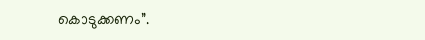കൊടുക്കണം”.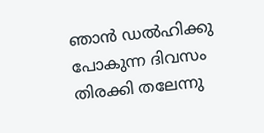ഞാൻ ഡൽഹിക്കു പോകുന്ന ദിവസം തിരക്കി തലേന്നു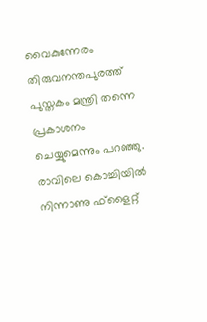വൈകുന്നേരം തിരുവനന്തപുരത്ത് പുസ്തകം മന്ത്രി തന്നെ പ്രകാശനം ചെയ്യുമെന്നും പറഞ്ഞു. രാവിലെ കൊച്ചിയിൽ നിന്നാണു ഫ്ളൈറ്റ്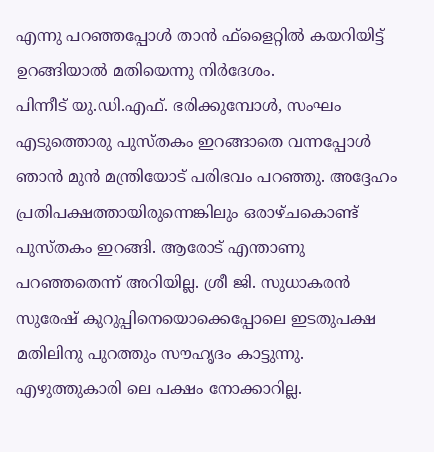എന്നു പറഞ്ഞപ്പോൾ താൻ ഫ്ളൈറ്റിൽ കയറിയിട്ട് ഉറങ്ങിയാൽ മതിയെന്നു നിർദേശം.
പിന്നീട് യു.ഡി.എഫ്. ഭരിക്കുമ്പോൾ, സംഘം എടുത്തൊരു പുസ്തകം ഇറങ്ങാതെ വന്നപ്പോൾ ഞാൻ മുൻ മന്ത്രിയോട് പരിഭവം പറഞ്ഞു. അദ്ദേഹം പ്രതിപക്ഷത്തായിരുന്നെങ്കിലും ഒരാഴ്ചകൊണ്ട് പുസ്തകം ഇറങ്ങി. ആരോട് എന്താണു പറഞ്ഞതെന്ന് അറിയില്ല. ശ്രീ ജി. സുധാകരൻ സുരേഷ് കുറുപ്പിനെയൊക്കെപ്പോലെ ഇടതുപക്ഷ മതിലിനു പുറത്തും സൗഹൃദം കാട്ടുന്നു. എഴുത്തുകാരി ലെ പക്ഷം നോക്കാറില്ല.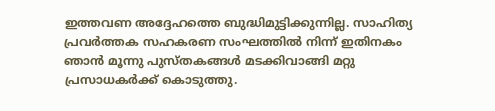ഇത്തവണ അദ്ദേഹത്തെ ബുദ്ധിമുട്ടിക്കുന്നില്ല. സാഹിത്യ പ്രവർത്തക സഹകരണ സംഘത്തിൽ നിന്ന് ഇതിനകം ഞാൻ മൂന്നു പുസ്തകങ്ങൾ മടക്കിവാങ്ങി മറ്റു പ്രസാധകർക്ക് കൊടുത്തു.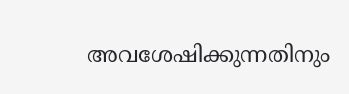അവശേഷിക്കുന്നതിനും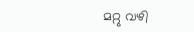മറ്റു വഴി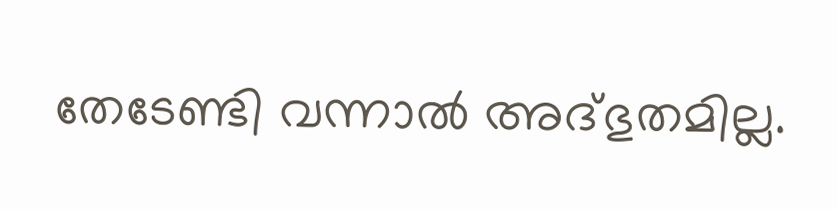തേടേണ്ടി വന്നാൽ അദ്ഭുതമില്ല.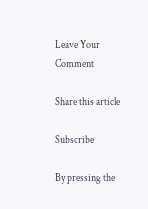Leave Your Comment

Share this article

Subscribe

By pressing the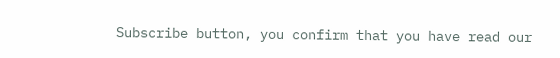Subscribe button, you confirm that you have read our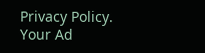Privacy Policy.
Your Ad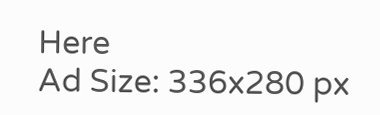Here
Ad Size: 336x280 px